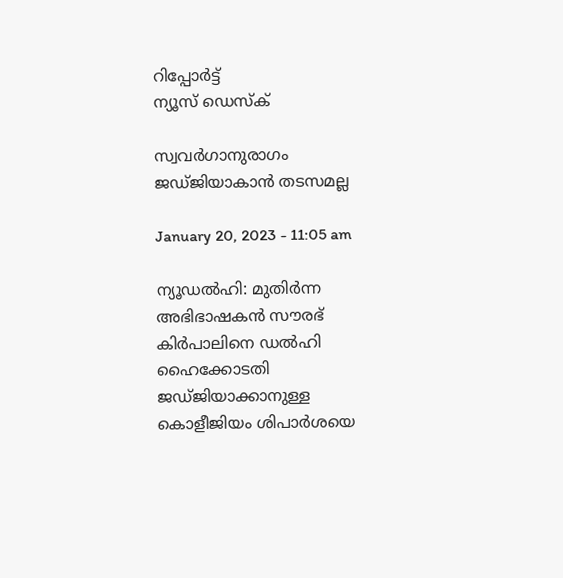റിപ്പോര്‍ട്ട്
ന്യൂസ് ഡെസ്ക്

സ്വവര്‍ഗാനുരാഗം ജഡ്ജിയാകാന്‍ തടസമല്ല

January 20, 2023 - 11:05 am

ന്യൂഡല്‍ഹി: മുതിര്‍ന്ന അഭിഭാഷകന്‍ സൗരഭ് കിര്‍പാലിനെ ഡല്‍ഹി ഹൈക്കോടതി ജഡ്ജിയാക്കാനുള്ള കൊളീജിയം ശിപാര്‍ശയെ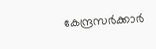കേന്ദ്രസര്‍ക്കാര്‍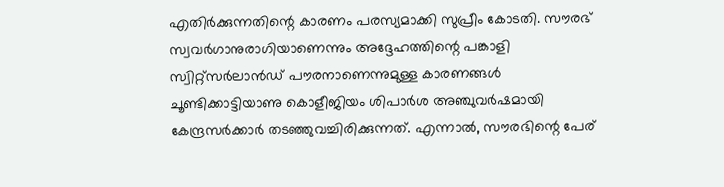എതിര്‍ക്കുന്നതിന്റെ കാരണം പരസ്യമാക്കി സുപ്രീം കോടതി. സൗരഭ് സ്വവര്‍ഗാനുരാഗിയാണെന്നും അദ്ദേഹത്തിന്റെ പങ്കാളി സ്വിറ്റ്‌സര്‍ലാന്‍ഡ് പൗരനാണെന്നുമുള്ള കാരണങ്ങള്‍ ചൂണ്ടിക്കാട്ടിയാണു കൊളീജിയം ശിപാര്‍ശ അഞ്ചുവര്‍ഷമായി കേന്ദ്രസര്‍ക്കാര്‍ തടഞ്ഞുവച്ചിരിക്കുന്നത്. എന്നാല്‍, സൗരഭിന്റെ പേര്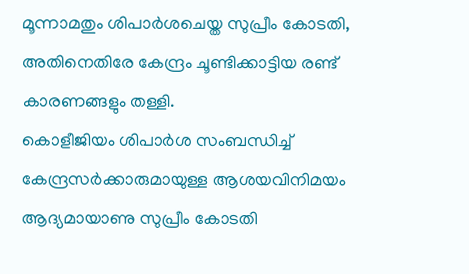മൂന്നാമതും ശിപാര്‍ശചെയ്ത സുപ്രീം കോടതി, അതിനെതിരേ കേന്ദ്രം ചൂണ്ടിക്കാട്ടിയ രണ്ട് കാരണങ്ങളും തള്ളി.
കൊളീജിയം ശിപാര്‍ശ സംബന്ധിച്ച് കേന്ദ്രസര്‍ക്കാരുമായുള്ള ആശയവിനിമയം ആദ്യമായാണു സുപ്രീം കോടതി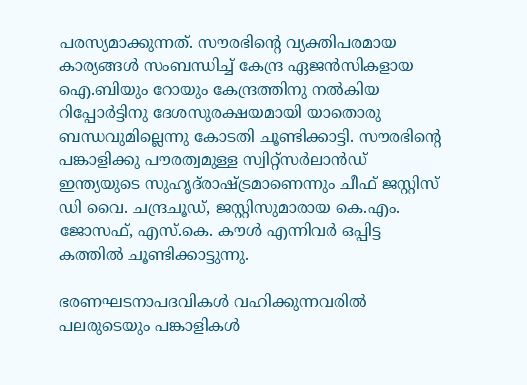പരസ്യമാക്കുന്നത്. സൗരഭിന്റെ വ്യക്തിപരമായ കാര്യങ്ങള്‍ സംബന്ധിച്ച് കേന്ദ്ര ഏജന്‍സികളായ ഐ.ബിയും റോയും കേന്ദ്രത്തിനു നല്‍കിയ റിപ്പോര്‍ട്ടിനു ദേശസുരക്ഷയമായി യാതൊരു ബന്ധവുമില്ലെന്നു കോടതി ചൂണ്ടിക്കാട്ടി. സൗരഭിന്റെ പങ്കാളിക്കു പൗരത്വമുള്ള സ്വിറ്റ്‌സര്‍ലാന്‍ഡ് ഇന്ത്യയുടെ സുഹൃദ്‌രാഷ്ട്രമാണെന്നും ചീഫ് ജസ്റ്റിസ് ഡി വൈ. ചന്ദ്രചൂഡ്, ജസ്റ്റിസുമാരായ കെ.എം. ജോസഫ്, എസ്.കെ. കൗള്‍ എന്നിവര്‍ ഒപ്പിട്ട കത്തില്‍ ചൂണ്ടിക്കാട്ടുന്നു.

ഭരണഘടനാപദവികള്‍ വഹിക്കുന്നവരില്‍ പലരുടെയും പങ്കാളികള്‍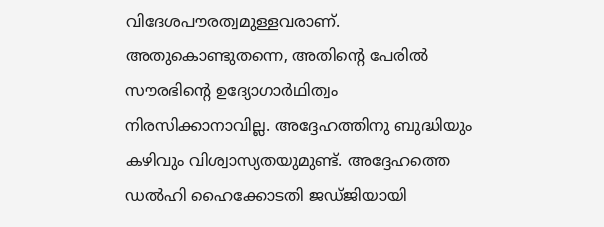വിദേശപൗരത്വമുള്ളവരാണ്. അതുകൊണ്ടുതന്നെ, അതിന്റെ പേരില്‍ സൗരഭിന്റെ ഉദ്യോഗാര്‍ഥിത്വം നിരസിക്കാനാവില്ല. അദ്ദേഹത്തിനു ബുദ്ധിയും കഴിവും വിശ്വാസ്യതയുമുണ്ട്. അദ്ദേഹത്തെ ഡല്‍ഹി ഹൈക്കോടതി ജഡ്ജിയായി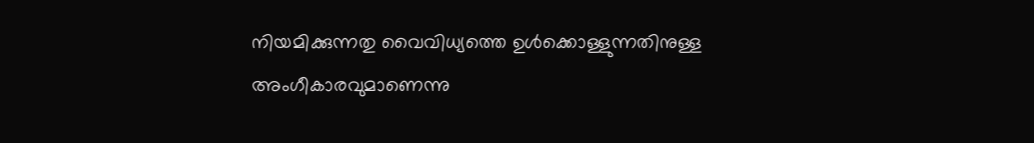നിയമിക്കുന്നതു വൈവിധ്യത്തെ ഉള്‍ക്കൊള്ളുന്നതിനുള്ള അംഗീകാരവുമാണെന്നു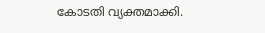കോടതി വ്യക്തമാക്കി.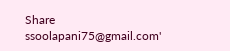Share
ssoolapani75@gmail.com'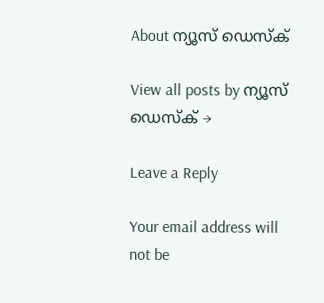About ന്യൂസ് ഡെസ്ക്

View all posts by ന്യൂസ് ഡെസ്ക് →

Leave a Reply

Your email address will not be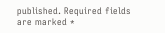published. Required fields are marked *